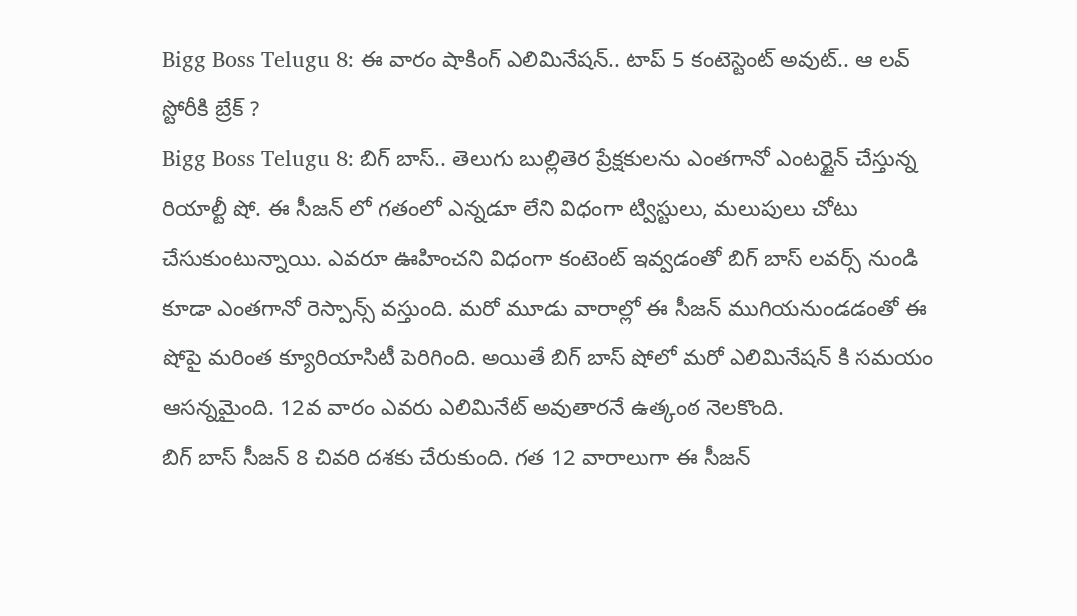Bigg Boss Telugu 8: ఈ వారం షాకింగ్ ఎలిమినేషన్.. టాప్ 5 కంటెస్టెంట్ అవుట్.. ఆ లవ్ స్టోరీకి బ్రేక్ ?
Bigg Boss Telugu 8: బిగ్ బాస్.. తెలుగు బుల్లితెర ప్రేక్షకులను ఎంతగానో ఎంటర్టైన్ చేస్తున్న రియాల్టీ షో. ఈ సీజన్ లో గతంలో ఎన్నడూ లేని విధంగా ట్విస్టులు, మలుపులు చోటు చేసుకుంటున్నాయి. ఎవరూ ఊహించని విధంగా కంటెంట్ ఇవ్వడంతో బిగ్ బాస్ లవర్స్ నుండి కూడా ఎంతగానో రెస్పాన్స్ వస్తుంది. మరో మూడు వారాల్లో ఈ సీజన్ ముగియనుండడంతో ఈ షోపై మరింత క్యూరియాసిటీ పెరిగింది. అయితే బిగ్ బాస్ షోలో మరో ఎలిమినేషన్ కి సమయం ఆసన్నమైంది. 12వ వారం ఎవరు ఎలిమినేట్ అవుతారనే ఉత్కంఠ నెలకొంది.
బిగ్ బాస్ సీజన్ 8 చివరి దశకు చేరుకుంది. గత 12 వారాలుగా ఈ సీజన్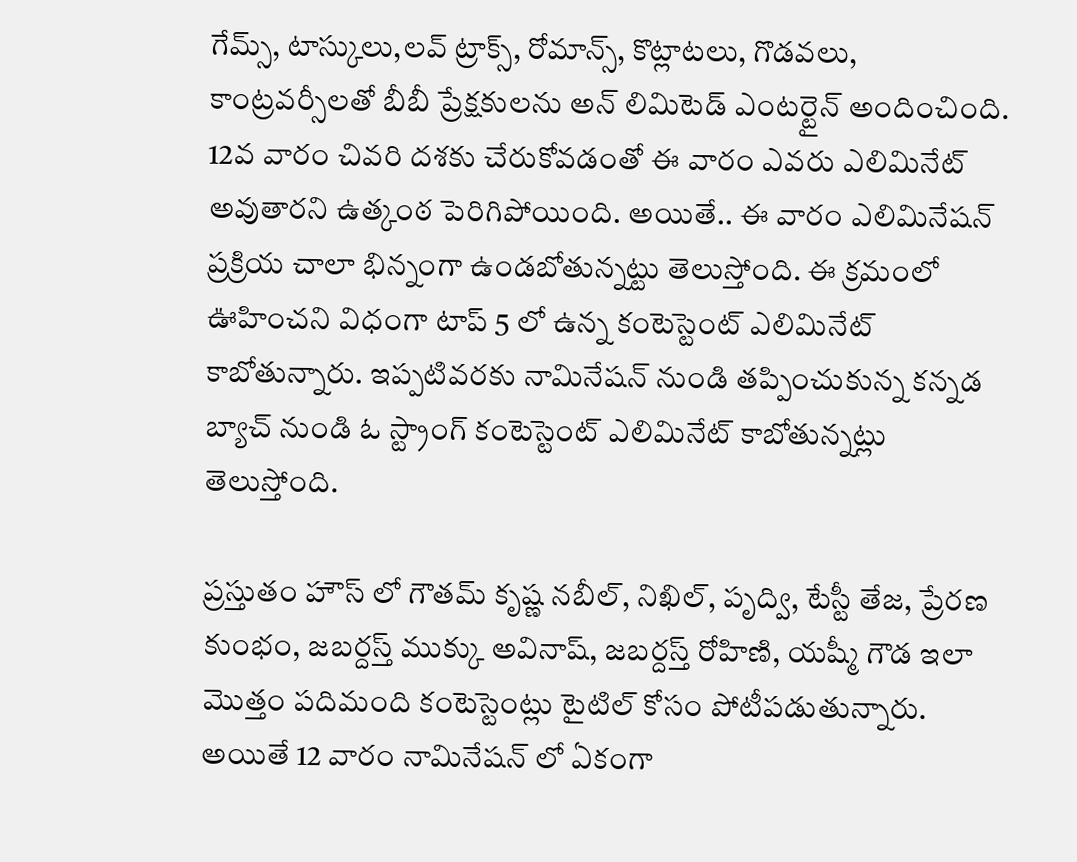గేమ్స్, టాస్కులు,లవ్ ట్రాక్స్, రోమాన్స్, కొట్లాటలు, గొడవలు, కాంట్రవర్సీలతో బీబీ ప్రేక్షకులను అన్ లిమిటెడ్ ఎంటర్టైన్ అందించింది. 12వ వారం చివరి దశకు చేరుకోవడంతో ఈ వారం ఎవరు ఎలిమినేట్ అవుతారని ఉత్కంఠ పెరిగిపోయింది. అయితే.. ఈ వారం ఎలిమినేషన్ ప్రక్రియ చాలా భిన్నంగా ఉండబోతున్నట్టు తెలుస్తోంది. ఈ క్రమంలో ఊహించని విధంగా టాప్ 5 లో ఉన్న కంటెస్టెంట్ ఎలిమినేట్ కాబోతున్నారు. ఇప్పటివరకు నామినేషన్ నుండి తప్పించుకున్న కన్నడ బ్యాచ్ నుండి ఓ స్ట్రాంగ్ కంటెస్టెంట్ ఎలిమినేట్ కాబోతున్నట్లు తెలుస్తోంది.

ప్రస్తుతం హౌస్ లో గౌతమ్ కృష్ణ నబీల్, నిఖిల్, పృద్వి, టేస్టీ తేజ, ప్రేరణ కుంభం, జబర్దస్త్ ముక్కు అవినాష్, జబర్దస్త్ రోహిణి, యష్మీ గౌడ ఇలా మొత్తం పదిమంది కంటెస్టెంట్లు టైటిల్ కోసం పోటీపడుతున్నారు. అయితే 12 వారం నామినేషన్ లో ఏకంగా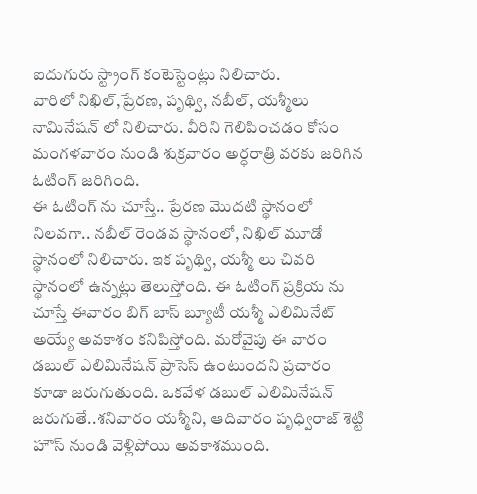ఐదుగురు స్ట్రాంగ్ కంటెస్టెంట్లు నిలిచారు.
వారిలో నిఖిల్,ప్రేరణ, పృథ్వి, నబీల్, యశ్మీలు నామినేషన్ లో నిలిచారు. వీరిని గెలిపించడం కోసం మంగళవారం నుండి శుక్రవారం అర్ధరాత్రి వరకు జరిగిన ఓటింగ్ జరిగింది.
ఈ ఓటింగ్ ను చూస్తే.. ప్రేరణ మొదటి స్థానంలో నిలవగా.. నబీల్ రెండవ స్థానంలో, నిఖిల్ మూడో స్థానంలో నిలిచారు. ఇక పృథ్వి, యశ్మీ లు చివరి స్థానంలో ఉన్నట్లు తెలుస్తోంది. ఈ ఓటింగ్ ప్రక్రియ ను చూస్తే ఈవారం బిగ్ బాస్ బ్యూటీ యశ్మీ ఎలిమినేట్ అయ్యే అవకాశం కనిపిస్తోంది. మరోవైపు ఈ వారం డబుల్ ఎలిమినేషన్ ప్రాసెస్ ఉంటుందని ప్రచారం కూడా జరుగుతుంది. ఒకవేళ డబుల్ ఎలిమినేషన్ జరుగుతే..శనివారం యశ్మీని, ఆదివారం పృధ్విరాజ్ శెట్టి హౌస్ నుండి వెళ్లిపోయి అవకాశముంది.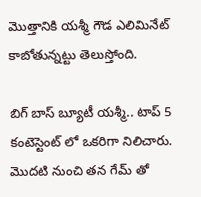మొత్తానికి యశ్మీ గౌడ ఎలిమినేట్ కాబోతున్నట్టు తెలుస్తోంది.

బిగ్ బాస్ బ్యూటీ యశ్మీ.. టాప్ 5 కంటెస్టెంట్ లో ఒకరిగా నిలిచారు. మొదటి నుంచి తన గేమ్ తో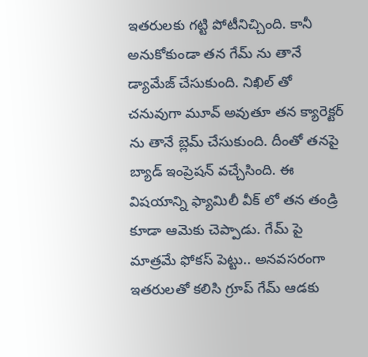ఇతరులకు గట్టి పోటీనిచ్చింది. కానీ అనుకోకుండా తన గేమ్ ను తానే డ్యామేజ్ చేసుకుంది. నిఖిల్ తో చనువుగా మూవ్ అవుతూ తన క్యారెక్టర్ ను తానే బ్లెమ్ చేసుకుంది. దీంతో తనపై బ్యాడ్ ఇంప్రెషన్ వచ్చేసింది. ఈ విషయాన్ని ఫ్యామిలీ వీక్ లో తన తండ్రి కూడా ఆమెకు చెప్పాడు. గేమ్ పై మాత్రమే ఫోకస్ పెట్టు.. అనవసరంగా ఇతరులతో కలిసి గ్రూప్ గేమ్ ఆడకు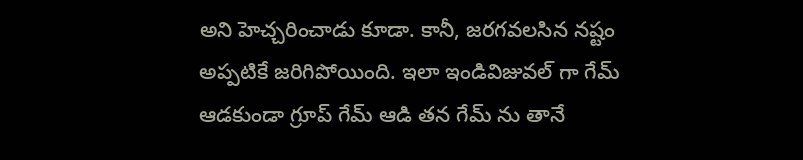అని హెచ్చరించాడు కూడా. కానీ, జరగవలసిన నష్టం అప్పటికే జరిగిపోయింది. ఇలా ఇండివిజువల్ గా గేమ్ ఆడకుండా గ్రూప్ గేమ్ ఆడి తన గేమ్ ను తానే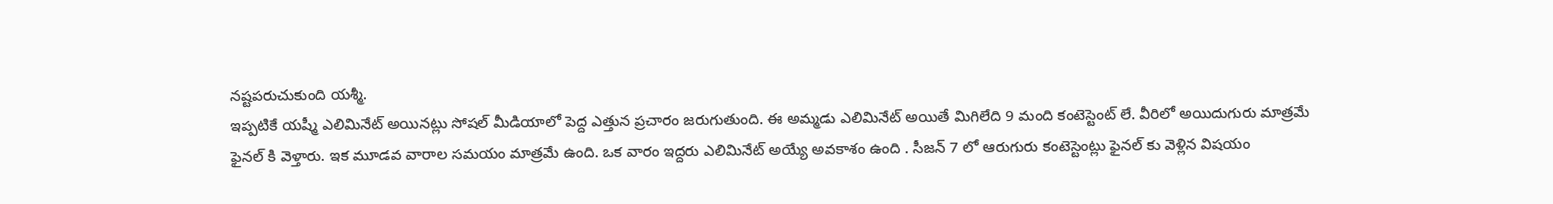నష్టపరుచుకుంది యశ్మీ.
ఇప్పటికే యష్మీ ఎలిమినేట్ అయినట్లు సోషల్ మీడియాలో పెద్ద ఎత్తున ప్రచారం జరుగుతుంది. ఈ అమ్మడు ఎలిమినేట్ అయితే మిగిలేది 9 మంది కంటెస్టెంట్ లే. వీరిలో అయిదుగురు మాత్రమే ఫైనల్ కి వెళ్తారు. ఇక మూడవ వారాల సమయం మాత్రమే ఉంది. ఒక వారం ఇద్దరు ఎలిమినేట్ అయ్యే అవకాశం ఉంది . సీజన్ 7 లో ఆరుగురు కంటెస్టెంట్లు ఫైనల్ కు వెళ్లిన విషయం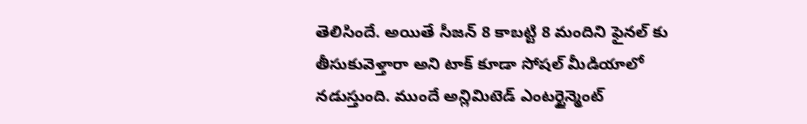తెలిసిందే. అయితే సీజన్ 8 కాబట్టి 8 మందిని ఫైనల్ కు తీసుకువెళ్తారా అని టాక్ కూడా సోషల్ మీడియాలో నడుస్తుంది. ముందే అన్లిమిటెడ్ ఎంటర్టైన్మెంట్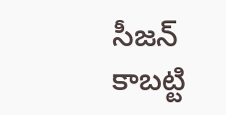సీజన్ కాబట్టి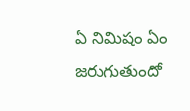ఏ నిమిషం ఏం జరుగుతుందో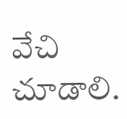వేచి చూడాలి.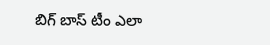బిగ్ బాస్ టీం ఎలా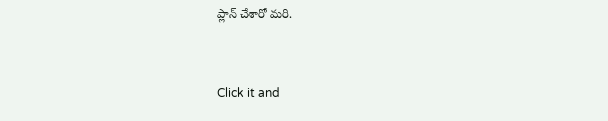ప్లాన్ చేశారో మరి.


Click it and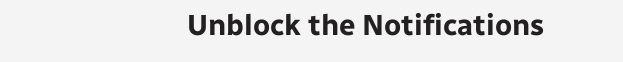Unblock the Notifications